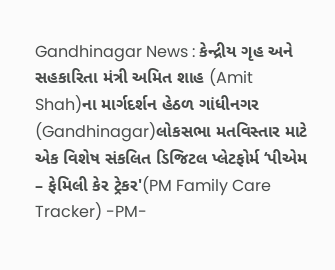Gandhinagar News : કેન્દ્રીય ગૃહ અને સહકારિતા મંત્રી અમિત શાહ (Amit Shah)ના માર્ગદર્શન હેઠળ ગાંધીનગર (Gandhinagar)લોકસભા મતવિસ્તાર માટે એક વિશેષ સંકલિત ડિજિટલ પ્લેટફોર્મ ‘પીએમ – ફેમિલી કેર ટ્રેકર'(PM Family Care Tracker) -PM-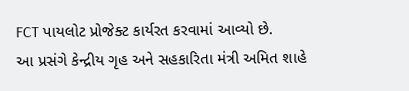FCT પાયલોટ પ્રોજેક્ટ કાર્યરત કરવામાં આવ્યો છે.
આ પ્રસંગે કેન્દ્રીય ગૃહ અને સહકારિતા મંત્રી અમિત શાહે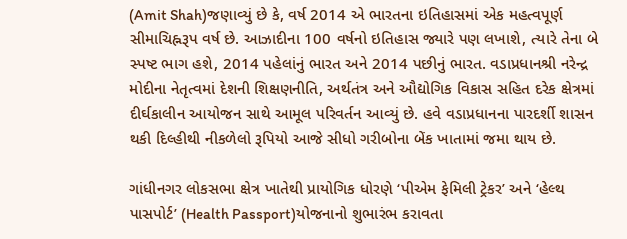(Amit Shah)જણાવ્યું છે કે, વર્ષ 2014 એ ભારતના ઇતિહાસમાં એક મહત્વપૂર્ણ સીમાચિહ્નરૂપ વર્ષ છે. આઝાદીના 100 વર્ષનો ઇતિહાસ જ્યારે પણ લખાશે, ત્યારે તેના બે સ્પષ્ટ ભાગ હશે, 2014 પહેલાંનું ભારત અને 2014 પછીનું ભારત. વડાપ્રધાનશ્રી નરેન્દ્ર મોદીના નેતૃત્વમાં દેશની શિક્ષણનીતિ, અર્થતંત્ર અને ઔદ્યોગિક વિકાસ સહિત દરેક ક્ષેત્રમાં દીર્ઘકાલીન આયોજન સાથે આમૂલ પરિવર્તન આવ્યું છે. હવે વડાપ્રધાનના પારદર્શી શાસન થકી દિલ્હીથી નીકળેલો રૂપિયો આજે સીધો ગરીબોના બેંક ખાતામાં જમા થાય છે.

ગાંધીનગર લોકસભા ક્ષેત્ર ખાતેથી પ્રાયોગિક ધોરણે ‘પીએમ ફેમિલી ટ્રેકર’ અને ‘હેલ્થ પાસપોર્ટ’ (Health Passport)યોજનાનો શુભારંભ કરાવતા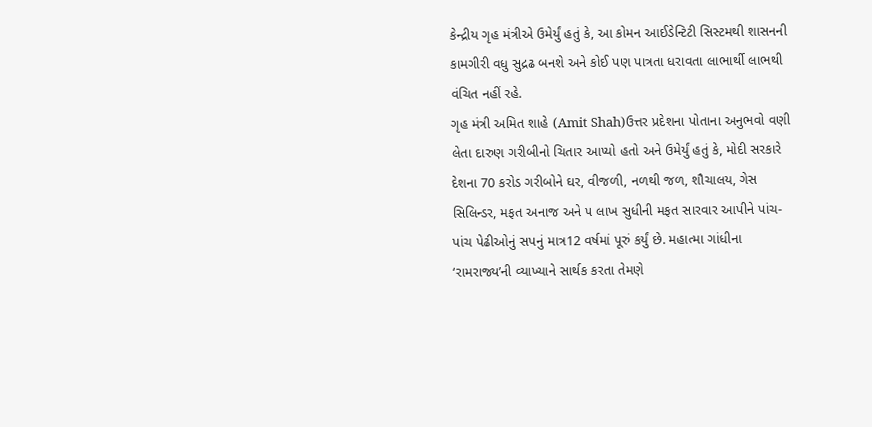કેન્દ્રીય ગૃહ મંત્રીએ ઉમેર્યું હતું કે, આ કોમન આઈડેન્ટિટી સિસ્ટમથી શાસનની કામગીરી વધુ સુદ્રઢ બનશે અને કોઈ પણ પાત્રતા ધરાવતા લાભાર્થી લાભથી વંચિત નહીં રહે.
ગૃહ મંત્રી અમિત શાહે (Amit Shah)ઉત્તર પ્રદેશના પોતાના અનુભવો વણી લેતા દારુણ ગરીબીનો ચિતાર આપ્યો હતો અને ઉમેર્યું હતું કે, મોદી સરકારે દેશના 70 કરોડ ગરીબોને ઘર, વીજળી, નળથી જળ, શૌચાલય, ગેસ સિલિન્ડર, મફત અનાજ અને ૫ લાખ સુધીની મફત સારવાર આપીને પાંચ-પાંચ પેઢીઓનું સપનું માત્ર12 વર્ષમાં પૂરું કર્યું છે. મહાત્મા ગાંધીના ‘રામરાજ્ય’ની વ્યાખ્યાને સાર્થક કરતા તેમણે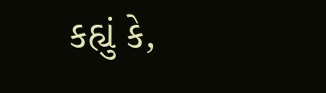કહ્યું કે,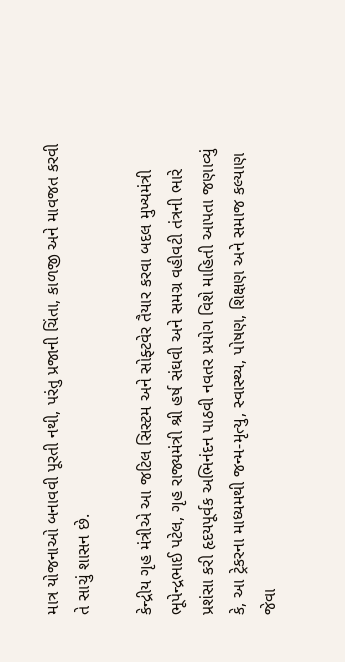માત્ર યોજનાઓ બનાવવી પૂરતી નથી, પરંતુ પ્રજાની ચિંતા, કાળજી અને માવજત કરવી તે સાચું શાસન છે.

કેન્દ્રીય ગૃહ મંત્રીએ આ જટિલ સિસ્ટમ અને સોફ્ટવેર તૈયાર કરવા બદલ મુખ્યમંત્રી ભૂપેન્દ્રભાઈ પટેલ, ગૃહ રાજ્યમંત્રી શ્રી હર્ષ સંઘવી અને સમગ્ર વહીવટી તંત્રની ભારે પ્રશંસા કરી હૃદયપૂર્વક અભિનંદન પાઠવી નવતર પ્રયોગ વિશે માહિતી આપતા જણાવ્યું કે, આ ટ્રેકરના માધ્યમથી જન્મ-મૃત્યુ, સ્વાસ્થ્ય, પોષણ, શિક્ષણ અને સમાજ કલ્યાણ જેવા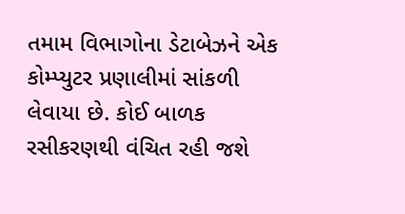તમામ વિભાગોના ડેટાબેઝને એક કોમ્પ્યુટર પ્રણાલીમાં સાંકળી લેવાયા છે. કોઈ બાળક રસીકરણથી વંચિત રહી જશે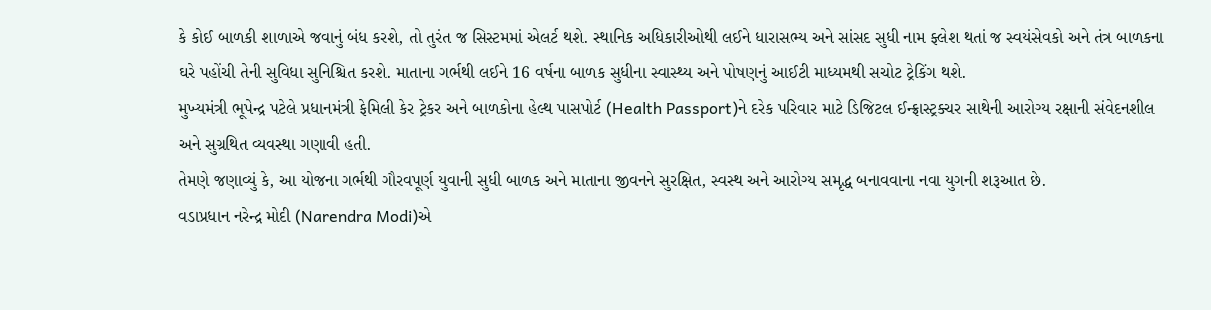કે કોઈ બાળકી શાળાએ જવાનું બંધ કરશે, તો તુરંત જ સિસ્ટમમાં એલર્ટ થશે. સ્થાનિક અધિકારીઓથી લઈને ધારાસભ્ય અને સાંસદ સુધી નામ ફ્લેશ થતાં જ સ્વયંસેવકો અને તંત્ર બાળકના ઘરે પહોંચી તેની સુવિધા સુનિશ્ચિત કરશે. માતાના ગર્ભથી લઈને 16 વર્ષના બાળક સુધીના સ્વાસ્થ્ય અને પોષણનું આઈટી માધ્યમથી સચોટ ટ્રેકિંગ થશે.
મુખ્યમંત્રી ભૂપેન્દ્ર પટેલે પ્રધાનમંત્રી ફેમિલી કેર ટ્રેકર અને બાળકોના હેલ્થ પાસપોર્ટ (Health Passport)ને દરેક પરિવાર માટે ડિજિટલ ઈન્ફ્રાસ્ટ્રક્ચર સાથેની આરોગ્ય રક્ષાની સંવેદનશીલ અને સુગ્રથિત વ્યવસ્થા ગણાવી હતી.
તેમણે જણાવ્યું કે, આ યોજના ગર્ભથી ગૌરવપૂર્ણ યુવાની સુધી બાળક અને માતાના જીવનને સુરક્ષિત, સ્વસ્થ અને આરોગ્ય સમૃદ્ધ બનાવવાના નવા યુગની શરૂઆત છે.
વડાપ્રધાન નરેન્દ્ર મોદી (Narendra Modi)એ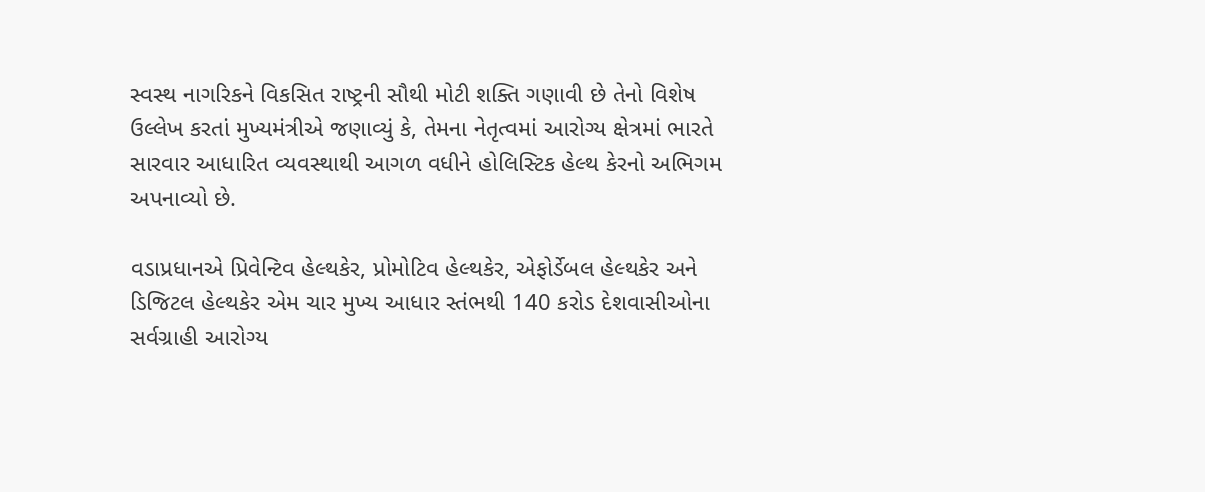સ્વસ્થ નાગરિકને વિકસિત રાષ્ટ્રની સૌથી મોટી શક્તિ ગણાવી છે તેનો વિશેષ ઉલ્લેખ કરતાં મુખ્યમંત્રીએ જણાવ્યું કે, તેમના નેતૃત્વમાં આરોગ્ય ક્ષેત્રમાં ભારતે સારવાર આધારિત વ્યવસ્થાથી આગળ વધીને હોલિસ્ટિક હેલ્થ કેરનો અભિગમ અપનાવ્યો છે.

વડાપ્રધાનએ પ્રિવેન્ટિવ હેલ્થકેર, પ્રોમોટિવ હેલ્થકેર, એફોર્ડેબલ હેલ્થકેર અને ડિજિટલ હેલ્થકેર એમ ચાર મુખ્ય આધાર સ્તંભથી 140 કરોડ દેશવાસીઓના સર્વગ્રાહી આરોગ્ય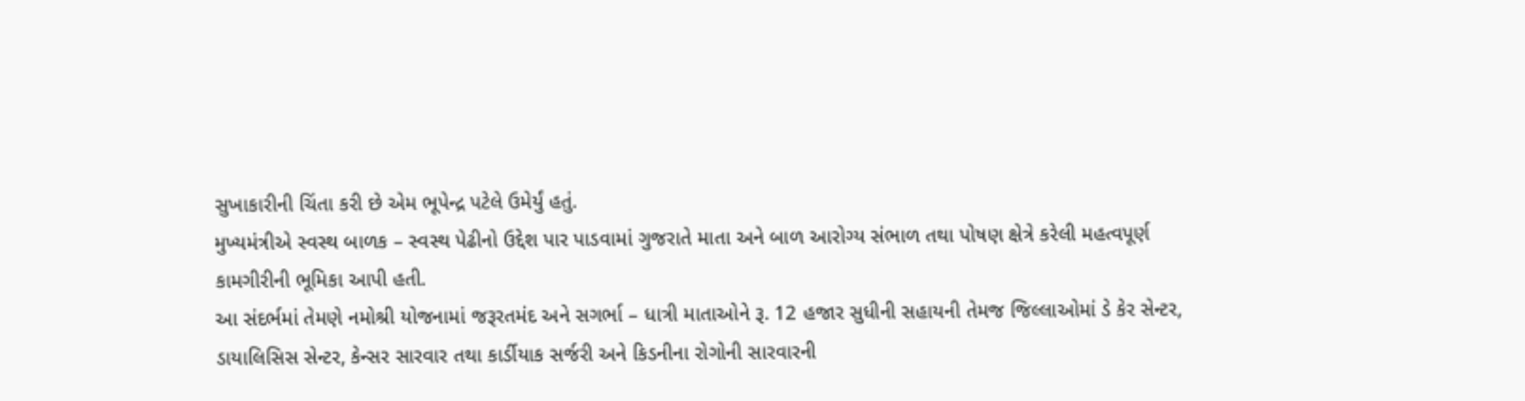સુખાકારીની ચિંતા કરી છે એમ ભૂપેન્દ્ર પટેલે ઉમેર્યું હતું.
મુખ્યમંત્રીએ સ્વસ્થ બાળક – સ્વસ્થ પેઢીનો ઉદ્દેશ પાર પાડવામાં ગુજરાતે માતા અને બાળ આરોગ્ય સંભાળ તથા પોષણ ક્ષેત્રે કરેલી મહત્વપૂર્ણ કામગીરીની ભૂમિકા આપી હતી.
આ સંદર્ભમાં તેમણે નમોશ્રી યોજનામાં જરૂરતમંદ અને સગર્ભા – ધાત્રી માતાઓને રૂ. 12 હજાર સુધીની સહાયની તેમજ જિલ્લાઓમાં ડે કેર સેન્ટર, ડાયાલિસિસ સેન્ટર, કેન્સર સારવાર તથા કાર્ડીયાક સર્જરી અને કિડનીના રોગોની સારવારની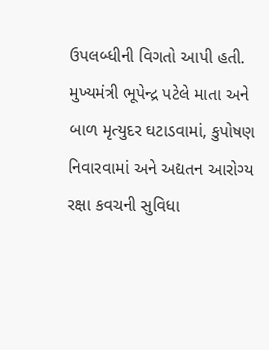ઉપલબ્ધીની વિગતો આપી હતી.
મુખ્યમંત્રી ભૂપેન્દ્ર પટેલે માતા અને બાળ મૃત્યુદર ઘટાડવામાં, કુપોષણ નિવારવામાં અને અદ્યતન આરોગ્ય રક્ષા કવચની સુવિધા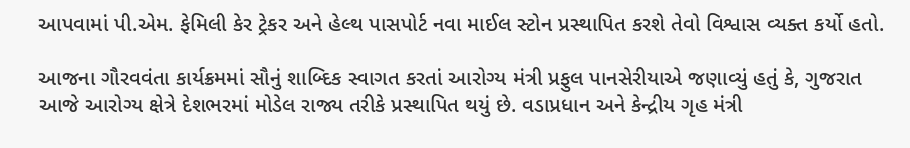આપવામાં પી.એમ. ફેમિલી કેર ટ્રેકર અને હેલ્થ પાસપોર્ટ નવા માઈલ સ્ટોન પ્રસ્થાપિત કરશે તેવો વિશ્વાસ વ્યક્ત કર્યો હતો.

આજના ગૌરવવંતા કાર્યક્રમમાં સૌનું શાબ્દિક સ્વાગત કરતાં આરોગ્ય મંત્રી પ્રફુલ પાનસેરીયાએ જણાવ્યું હતું કે, ગુજરાત આજે આરોગ્ય ક્ષેત્રે દેશભરમાં મોડેલ રાજ્ય તરીકે પ્રસ્થાપિત થયું છે. વડાપ્રધાન અને કેન્દ્રીય ગૃહ મંત્રી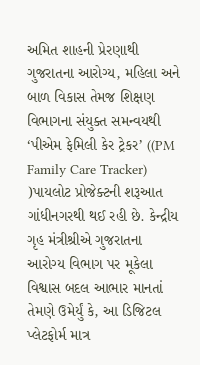અમિત શાહની પ્રેરણાથી ગુજરાતના આરોગ્ય, મહિલા અને બાળ વિકાસ તેમજ શિક્ષણ વિભાગના સંયુક્ત સમન્વયથી ‘પીએમ ફેમિલી કેર ટ્રેકર’ ((PM Family Care Tracker) )પાયલોટ પ્રોજેક્ટની શરૂઆત ગાંધીનગરથી થઈ રહી છે. કેન્દ્રીય ગૃહ મંત્રીશ્રીએ ગુજરાતના આરોગ્ય વિભાગ પર મૂકેલા વિશ્વાસ બદલ આભાર માનતાં તેમણે ઉમેર્યું કે, આ ડિજિટલ પ્લેટફોર્મ માત્ર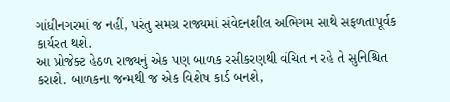ગાંધીનગરમાં જ નહીં, પરંતુ સમગ્ર રાજ્યમાં સંવેદનશીલ અભિગમ સાથે સફળતાપૂર્વક કાર્યરત થશે.
આ પ્રોજેક્ટ હેઠળ રાજ્યનું એક પણ બાળક રસીકરણથી વંચિત ન રહે તે સુનિશ્ચિત કરાશે. બાળકના જન્મથી જ એક વિશેષ કાર્ડ બનશે,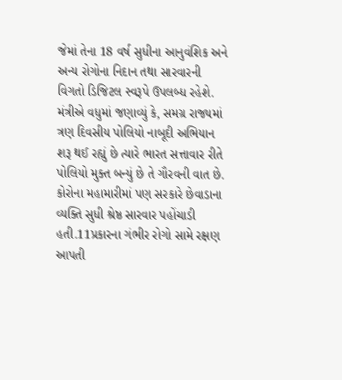જેમાં તેના 18 વર્ષ સુધીના આનુવંશિક અને અન્ય રોગોના નિદાન તથા સારવારની વિગતો ડિજિટલ સ્વરૂપે ઉપલબ્ધ રહેશે. મંત્રીએ વધુમાં જણાવ્યું કે, સમગ્ર રાજ્યમાં ત્રણ દિવસીય પોલિયો નાબૂદી અભિયાન શરૂ થઈ રહ્યું છે ત્યારે ભારત સત્તાવાર રીતે પોલિયો મુક્ત બન્યું છે તે ગૌરવની વાત છે. કોરોના મહામારીમાં પણ સરકારે છેવાડાના વ્યક્તિ સુધી શ્રેષ્ઠ સારવાર પહોંચાડી હતી.11પ્રકારના ગંભીર રોગો સામે રક્ષણ આપતી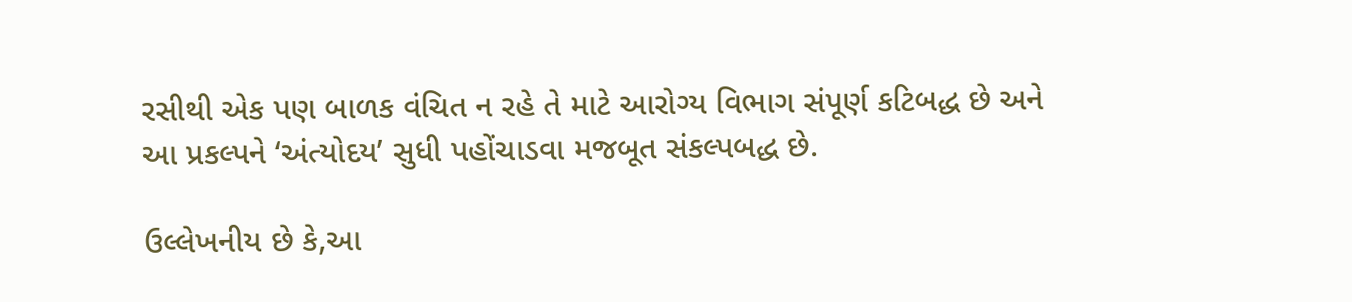રસીથી એક પણ બાળક વંચિત ન રહે તે માટે આરોગ્ય વિભાગ સંપૂર્ણ કટિબદ્ધ છે અને આ પ્રકલ્પને ‘અંત્યોદય’ સુધી પહોંચાડવા મજબૂત સંકલ્પબદ્ધ છે.

ઉલ્લેખનીય છે કે,આ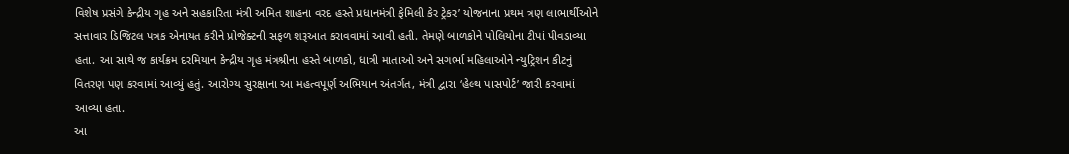વિશેષ પ્રસંગે કેન્દ્રીય ગૃહ અને સહકારિતા મંત્રી અમિત શાહના વરદ હસ્તે પ્રધાનમંત્રી ફેમિલી કેર ટ્રેકર’ યોજનાના પ્રથમ ત્રણ લાભાર્થીઓને સત્તાવાર ડિજિટલ પત્રક એનાયત કરીને પ્રોજેક્ટની સફળ શરૂઆત કરાવવામાં આવી હતી. તેમણે બાળકોને પોલિયોના ટીપાં પીવડાવ્યા હતા. આ સાથે જ કાર્યક્રમ દરમિયાન કેન્દ્રીય ગૃહ મંત્રશ્રીના હસ્તે બાળકો, ધાત્રી માતાઓ અને સગર્ભા મહિલાઓને ન્યુટ્રિશન કીટનું વિતરણ પણ કરવામાં આવ્યું હતું. આરોગ્ય સુરક્ષાના આ મહત્વપૂર્ણ અભિયાન અંતર્ગત, મંત્રી દ્વારા ‘હેલ્થ પાસપોર્ટ’ જારી કરવામાં આવ્યા હતા.
આ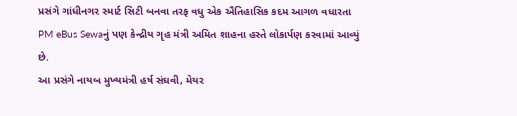પ્રસંગે ગાંધીનગર સ્માર્ટ સિટી બનવા તરફ વધુ એક ઐતિહાસિક કદમ આગળ વધારતા PM eBus Sewaનું પણ કેન્દ્રીય ગૃહ મંત્રી અમિત શાહના હસ્તે લોકાર્પણ કરવામાં આવ્યું છે.
આ પ્રસંગે નાયબ મુખ્યમંત્રી હર્ષ સંઘવી, મેયર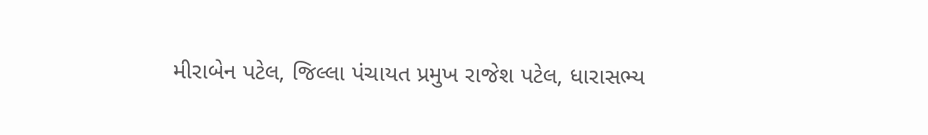મીરાબેન પટેલ, જિલ્લા પંચાયત પ્રમુખ રાજેશ પટેલ, ધારાસભ્ય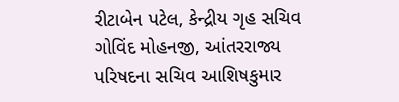રીટાબેન પટેલ, કેન્દ્રીય ગૃહ સચિવ ગોવિંદ મોહનજી, આંતરરાજ્ય પરિષદના સચિવ આશિષકુમાર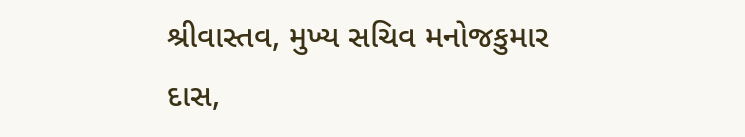શ્રીવાસ્તવ, મુખ્ય સચિવ મનોજકુમાર દાસ,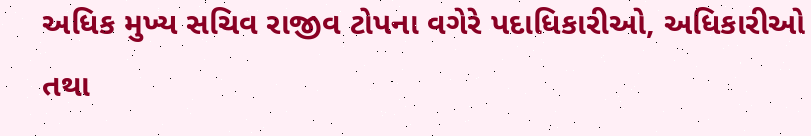અધિક મુખ્ય સચિવ રાજીવ ટોપના વગેરે પદાધિકારીઓ, અધિકારીઓ તથા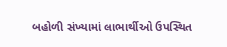બહોળી સંખ્યામાં લાભાર્થીઓ ઉપસ્થિત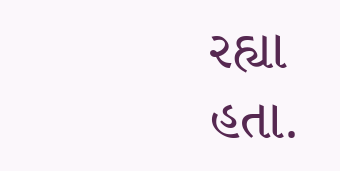રહ્યા હતા.